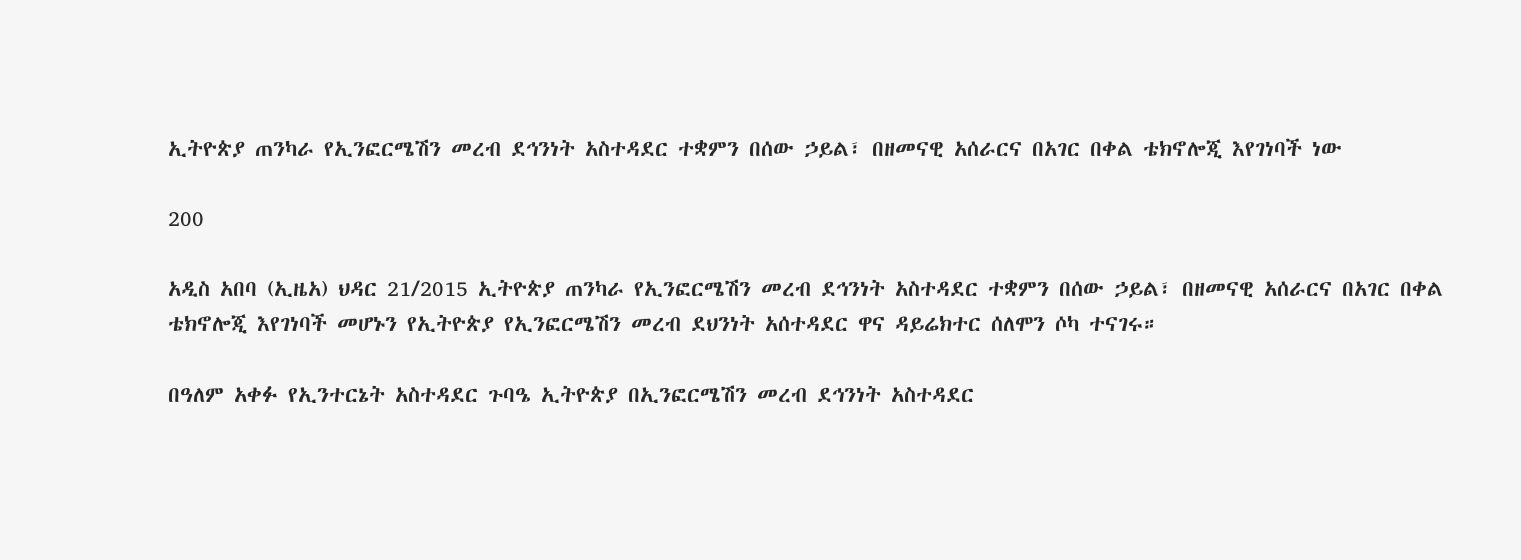ኢትዮጵያ ጠንካራ የኢንፎርሜሽን መረብ ደኅንነት አስተዳደር ተቋምን በሰው ኃይል፣ በዘመናዊ አሰራርና በአገር በቀል ቴክኖሎጂ እየገነባች ነው

200

አዲስ አበባ (ኢዜአ) ህዳር 21/2015 ኢትዮጵያ ጠንካራ የኢንፎርሜሽን መረብ ደኅንነት አስተዳደር ተቋምን በሰው ኃይል፣ በዘመናዊ አሰራርና በአገር በቀል ቴክኖሎጂ እየገነባች መሆኑን የኢትዮጵያ የኢንፎርሜሽን መረብ ደህንነት አሰተዳደር ዋና ዳይሬክተር ሰለሞን ሶካ ተናገሩ።

በዓለም አቀፉ የኢንተርኔት አስተዳደር ጉባዔ ኢትዮጵያ በኢንፎርሜሽን መረብ ደኅንነት አስተዳደር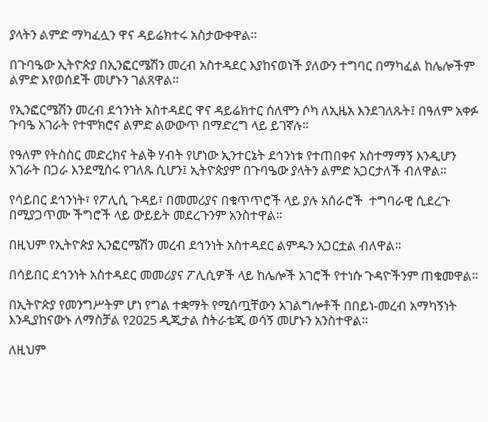ያላትን ልምድ ማካፈሏን ዋና ዳይሬክተሩ አስታውቀዋል።

በጉባዔው ኢትዮጵያ በኢንፎርሜሽን መረብ አስተዳደር እያከናወነች ያለውን ተግባር በማካፈል ከሌሎችም ልምድ እየወሰደች መሆኑን ገልጸዋል።

የኢንፎርሜሽን መረብ ደኅንነት አስተዳደር ዋና ዳይሬክተር ሰለሞን ሶካ ለኢዜአ እንደገለጹት፤ በዓለም አቀፉ ጉባዔ አገራት የተሞክሮና ልምድ ልውውጥ በማድረግ ላይ ይገኛሉ።

የዓለም የትስስር መድረክና ትልቅ ሃብት የሆነው ኢንተርኔት ደኅንነቱ የተጠበቀና አስተማማኝ እንዲሆን አገራት በጋራ እንደሚሰሩ የገለጹ ሲሆን፤ ኢትዮጵያም በጉባዔው ያላትን ልምድ አጋርታለች ብለዋል።

የሳይበር ደኅንነት፣ የፖሊሲ ጉዳይ፣ በመመሪያና በቁጥጥሮች ላይ ያሉ አሰራሮች  ተግባራዊ ሲደረጉ በሚያጋጥሙ ችግሮች ላይ ውይይት መደረጉንም አንስተዋል።

በዚህም የኢትዮጵያ ኢንፎርሜሽን መረብ ደኅንነት አስተዳደር ልምዱን አጋርቷል ብለዋል።

በሳይበር ደኅንነት አስተዳደር መመሪያና ፖሊሲዎች ላይ ከሌሎች አገሮች የተነሱ ጉዳዮችንም ጠቁመዋል።

በኢትዮጵያ የመንግሥትም ሆነ የግል ተቋማት የሚሰጧቸውን አገልግሎቶች በበይነ-መረብ አማካኝነት እንዲያከናውኑ ለማስቻል የ2025 ዲጂታል ስትራቴጂ ወሳኝ መሆኑን አንስተዋል።

ለዚህም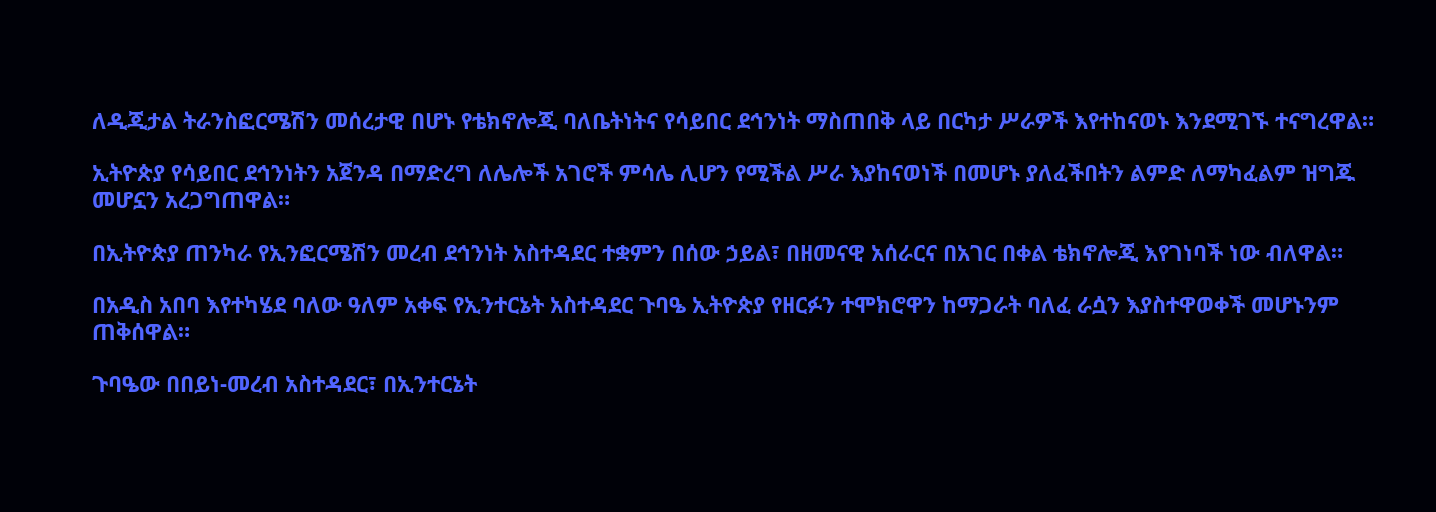ለዲጂታል ትራንስፎርሜሽን መሰረታዊ በሆኑ የቴክኖሎጂ ባለቤትነትና የሳይበር ደኅንነት ማስጠበቅ ላይ በርካታ ሥራዎች እየተከናወኑ እንደሚገኙ ተናግረዋል።

ኢትዮጵያ የሳይበር ደኅንነትን አጀንዳ በማድረግ ለሌሎች አገሮች ምሳሌ ሊሆን የሚችል ሥራ እያከናወነች በመሆኑ ያለፈችበትን ልምድ ለማካፈልም ዝግጁ መሆኗን አረጋግጠዋል።

በኢትዮጵያ ጠንካራ የኢንፎርሜሽን መረብ ደኅንነት አስተዳደር ተቋምን በሰው ኃይል፣ በዘመናዊ አሰራርና በአገር በቀል ቴክኖሎጂ እየገነባች ነው ብለዋል።

በአዲስ አበባ እየተካሄደ ባለው ዓለም አቀፍ የኢንተርኔት አስተዳደር ጉባዔ ኢትዮጵያ የዘርፉን ተሞክሮዋን ከማጋራት ባለፈ ራሷን እያስተዋወቀች መሆኑንም ጠቅሰዋል።

ጉባዔው በበይነ-መረብ አስተዳደር፣ በኢንተርኔት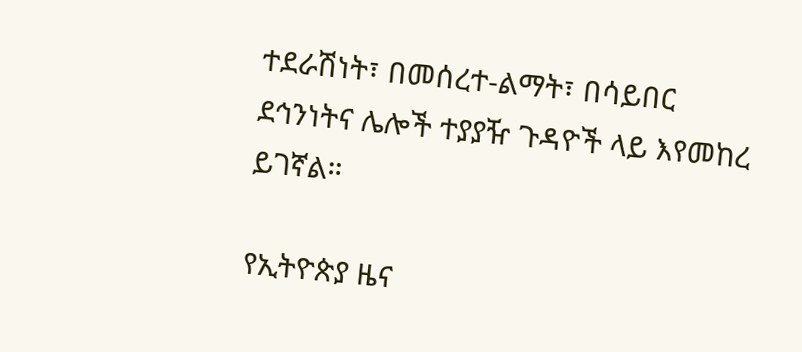ተደራሽነት፣ በመሰረተ-ልማት፣ በሳይበር ደኅንነትና ሌሎች ተያያዥ ጉዳዮች ላይ እየመከረ ይገኛል።

የኢትዮጵያ ዜና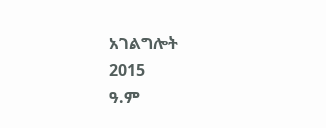አገልግሎት
2015
ዓ.ም